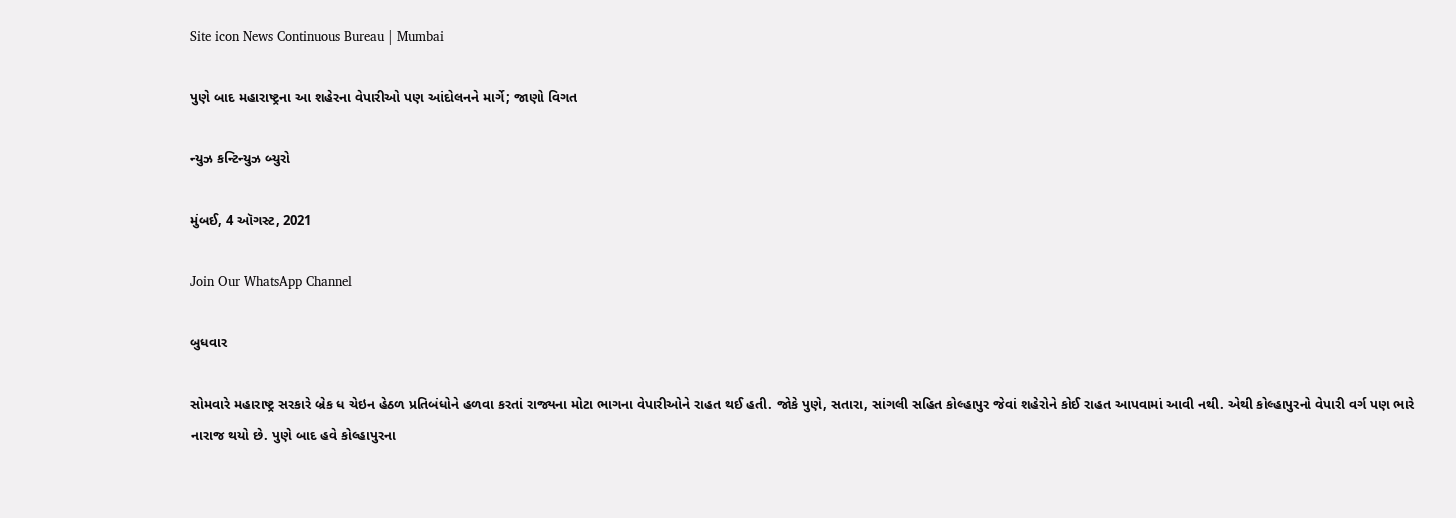Site icon News Continuous Bureau | Mumbai

પુણે બાદ મહારાષ્ટ્રના આ શહેરના વેપારીઓ પણ આંદોલનને માર્ગે; જાણો વિગત

ન્યુઝ કન્ટિન્યુઝ બ્યુરો

મુંબઈ, 4 ઑગસ્ટ, 2021

Join Our WhatsApp Channel

બુધવાર

સોમવારે મહારાષ્ટ્ર સરકારે બ્રેક ધ ચેઇન હેઠળ પ્રતિબંધોને હળવા કરતાં રાજ્યના મોટા ભાગના વેપારીઓને રાહત થઈ હતી. જોકે પુણે, સતારા, સાંગલી સહિત કોલ્હાપુર જેવાં શહેરોને કોઈ રાહત આપવામાં આવી નથી. એથી કોલ્હાપુરનો વેપારી વર્ગ પણ ભારે નારાજ થયો છે. પુણે બાદ હવે કોલ્હાપુરના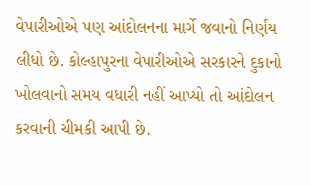વેપારીઓએ પણ આંદોલનના માર્ગે જવાનો નિર્ણય લીધો છે. કોલ્હાપુરના વેપારીઓએ સરકારને દુકાનો ખોલવાનો સમય વધારી નહીં આપ્યો તો આંદોલન કરવાની ચીમકી આપી છે.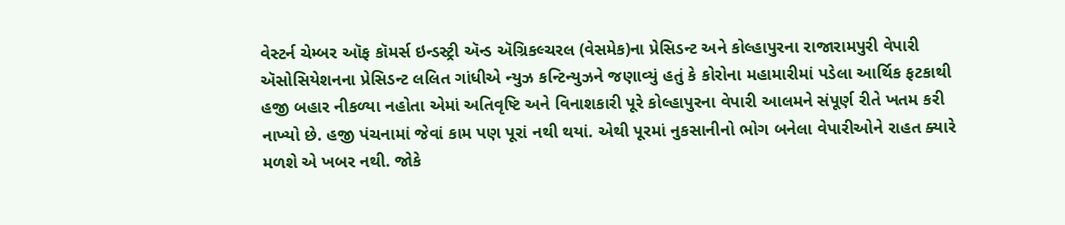વેસ્ટર્ન ચેમ્બર ઑફ કૉમર્સ ઇન્ડસ્ટ્રી ઍન્ડ ઍગ્રિકલ્ચરલ (વેસમેક)ના પ્રેસિડન્ટ અને કોલ્હાપુરના રાજારામપુરી વેપારી ઍસોસિયેશનના પ્રેસિડન્ટ લલિત ગાંધીએ ન્યુઝ કન્ટિન્યુઝને જણાવ્યું હતું કે કોરોના મહામારીમાં પડેલા આર્થિક ફટકાથી હજી બહાર નીકળ્યા નહોતા એમાં અતિવૃષ્ટિ અને વિનાશકારી પૂરે કોલ્હાપુરના વેપારી આલમને સંપૂર્ણ રીતે ખતમ કરી નાખ્યો છે. હજી પંચનામાં જેવાં કામ પણ પૂરાં નથી થયાં. એથી પૂરમાં નુકસાનીનો ભોગ બનેલા વેપારીઓને રાહત ક્યારે મળશે એ ખબર નથી. જોકે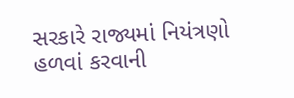સરકારે રાજ્યમાં નિયંત્રણો હળવાં કરવાની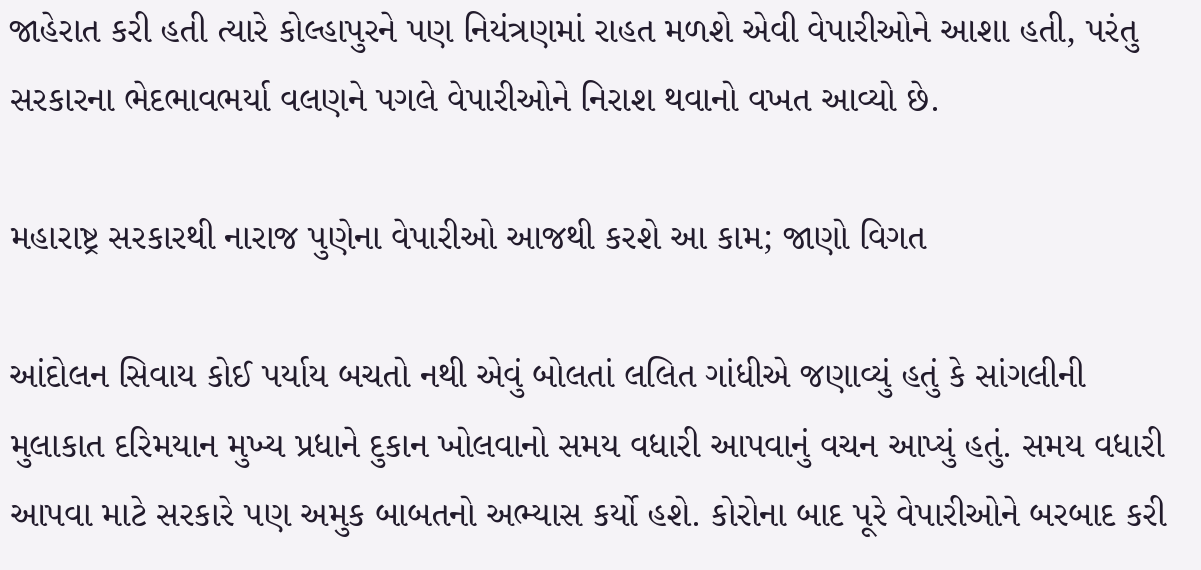જાહેરાત કરી હતી ત્યારે કોલ્હાપુરને પણ નિયંત્રણમાં રાહત મળશે એવી વેપારીઓને આશા હતી, પરંતુ સરકારના ભેદભાવભર્યા વલણને પગલે વેપારીઓને નિરાશ થવાનો વખત આવ્યો છે.

મહારાષ્ટ્ર સરકારથી નારાજ પુણેના વેપારીઓ આજથી કરશે આ કામ; જાણો વિગત

આંદોલન સિવાય કોઈ પર્યાય બચતો નથી એવું બોલતાં લલિત ગાંધીએ જણાવ્યું હતું કે સાંગલીની મુલાકાત દરિમયાન મુખ્ય પ્રધાને દુકાન ખોલવાનો સમય વધારી આપવાનું વચન આપ્યું હતું. સમય વધારી આપવા માટે સરકારે પણ અમુક બાબતનો અભ્યાસ કર્યો હશે. કોરોના બાદ પૂરે વેપારીઓને બરબાદ કરી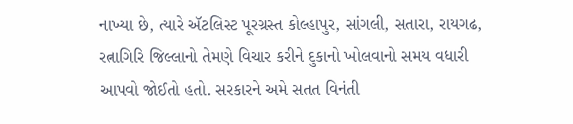નાખ્યા છે, ત્યારે ઍટલિસ્ટ પૂરગ્રસ્ત કોલ્હાપુર, સાંગલી, સતારા, રાયગઢ, રત્નાગિરિ જિલ્લાનો તેમણે વિચાર કરીને દુકાનો ખોલવાનો સમય વધારી આપવો જોઈતો હતો. સરકારને અમે સતત વિનંતી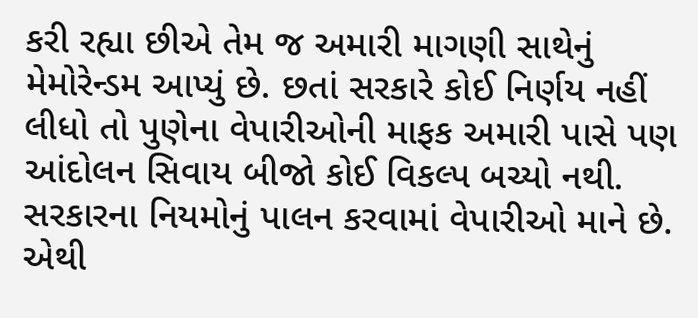કરી રહ્યા છીએ તેમ જ અમારી માગણી સાથેનું મેમોરેન્ડમ આપ્યું છે. છતાં સરકારે કોઈ નિર્ણય નહીં લીધો તો પુણેના વેપારીઓની માફક અમારી પાસે પણ આંદોલન સિવાય બીજો કોઈ વિકલ્પ બચ્યો નથી. સરકારના નિયમોનું પાલન કરવામાં વેપારીઓ માને છે. એથી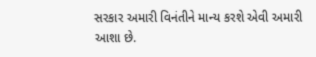સરકાર અમારી વિનંતીને માન્ય કરશે એવી અમારી આશા છે.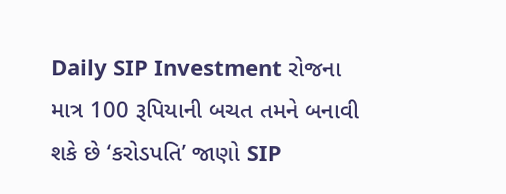Daily SIP Investment રોજના માત્ર 100 રૂપિયાની બચત તમને બનાવી શકે છે ‘કરોડપતિ’ જાણો SIP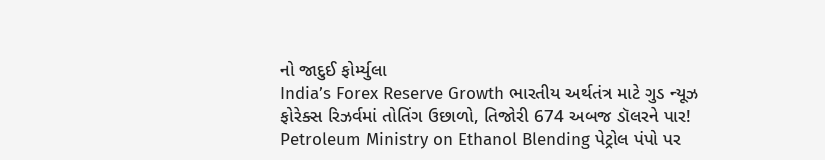નો જાદુઈ ફોર્મ્યુલા
India’s Forex Reserve Growth ભારતીય અર્થતંત્ર માટે ગુડ ન્યૂઝ ફોરેક્સ રિઝર્વમાં તોતિંગ ઉછાળો, તિજોરી 674 અબજ ડૉલરને પાર!
Petroleum Ministry on Ethanol Blending પેટ્રોલ પંપો પર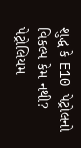શુદ્ધ કે E10 પેટ્રોલનો વિકલ્પ કેમ નથી? પેટ્રોલિયમ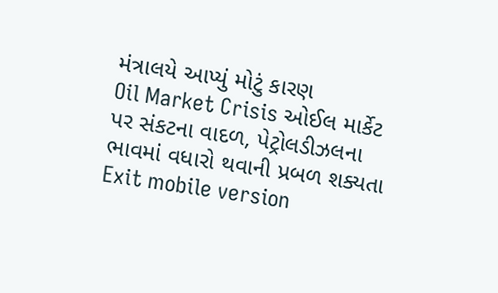મંત્રાલયે આપ્યું મોટું કારણ
Oil Market Crisis ઓઈલ માર્કેટ પર સંકટના વાદળ, પેટ્રોલડીઝલના ભાવમાં વધારો થવાની પ્રબળ શક્યતા
Exit mobile version